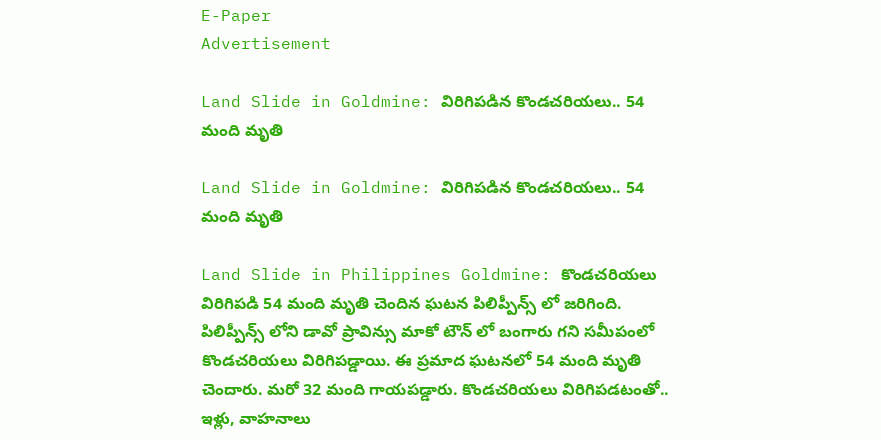E-Paper
Advertisement

Land Slide in Goldmine: విరిగిపడిన కొండచరియలు.. 54 మంది మృతి

Land Slide in Goldmine: విరిగిపడిన కొండచరియలు.. 54 మంది మృతి

Land Slide in Philippines Goldmine: కొండచరియలు విరిగిపడి 54 మంది మృతి చెందిన ఘటన పిలిప్పీన్స్ లో జరిగింది. పిలిప్పీన్స్ లోని డావో ప్రావిన్సు మాకో టౌన్ లో బంగారు గని సమీపంలో కొండచరియలు విరిగిపడ్డాయి. ఈ ప్రమాద ఘటనలో 54 మంది మృతి చెందారు. మరో 32 మంది గాయపడ్డారు. కొండచరియలు విరిగిపడటంతో.. ఇళ్లు, వాహనాలు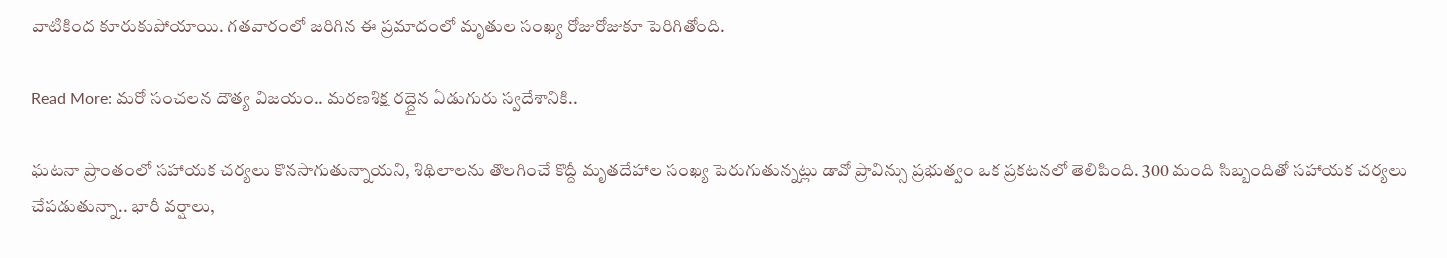వాటికింద కూరుకుపోయాయి. గతవారంలో జరిగిన ఈ ప్రమాదంలో మృతుల సంఖ్య రోజురోజుకూ పెరిగితోంది.

Read More: మరో సంచలన దౌత్య విజయం.. మరణశిక్ష రద్దైన ఏడుగురు స్వదేశానికి..

ఘటనా ప్రాంతంలో సహాయక చర్యలు కొనసాగుతున్నాయని, శిథిలాలను తొలగించే కొద్దీ మృతదేహాల సంఖ్య పెరుగుతున్నట్లు డావో ప్రావిన్సు ప్రభుత్వం ఒక ప్రకటనలో తెలిపింది. 300 మంది సిబ్బందితో సహాయక చర్యలు చేపడుతున్నా.. భారీ వర్షాలు,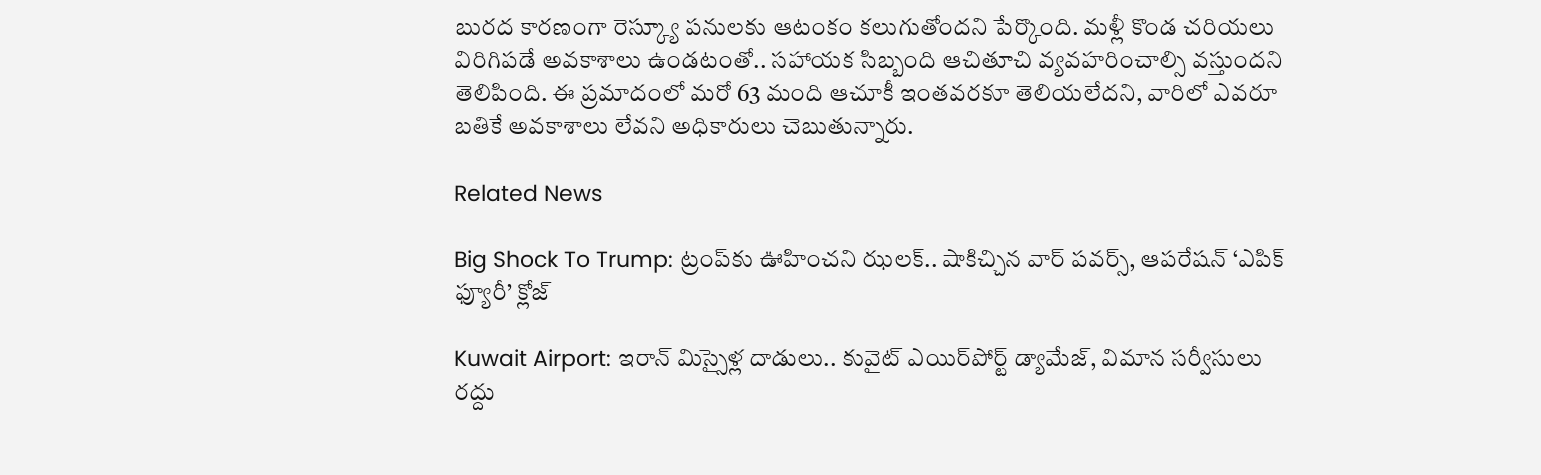బురద కారణంగా రెస్క్యూ పనులకు ఆటంకం కలుగుతోందని పేర్కొంది. మళ్లీ కొండ చరియలు విరిగిపడే అవకాశాలు ఉండటంతో.. సహాయక సిబ్బంది ఆచితూచి వ్యవహరించాల్సి వస్తుందని తెలిపింది. ఈ ప్రమాదంలో మరో 63 మంది ఆచూకీ ఇంతవరకూ తెలియలేదని, వారిలో ఎవరూ బతికే అవకాశాలు లేవని అధికారులు చెబుతున్నారు.

Related News

Big Shock To Trump: ట్రంప్‌కు ఊహించని ఝలక్.. షాకిచ్చిన వార్ పవర్స్, ఆపరేషన్ ‘ఎపిక్ ఫ్యూరీ’ క్లోజ్

Kuwait Airport: ఇరాన్ మిస్సైళ్ల దాడులు.. కువైట్‌ ఎయిర్‌పోర్ట్ డ్యామేజ్, విమాన సర్వీసులు రద్దు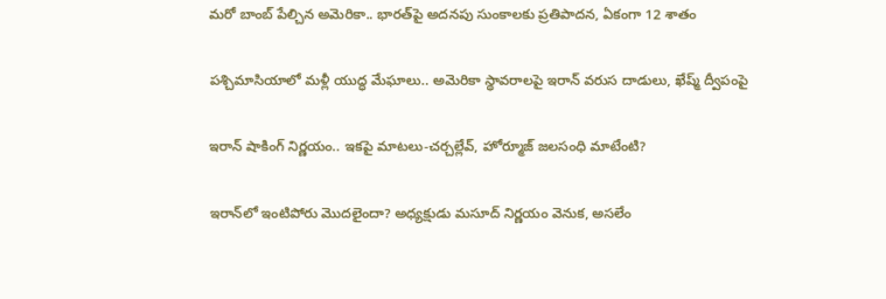మరో బాంబ్‌ పేల్చిన అమెరికా.. భారత్‌పై అదనపు సుంకాలకు ప్రతిపాదన, ఏకంగా 12 శాతం

పశ్చిమాసియాలో మళ్లీ యుద్ధ మేఘాలు.. అమెరికా స్థావరాలపై ఇరాన్ వరుస దాడులు, ఖేష్మ్ ద్వీపంపై

ఇరాన్ షాకింగ్ నిర్ణయం.. ఇకపై మాటలు-చర్చల్లేవ్, హోర్మూజ్ జలసంధి మాటేంటి?

ఇరాన్‌లో ఇంటిపోరు మొదలైందా? అధ్యక్షుడు మసూద్‌ నిర్ణయం వెనుక, అసలేం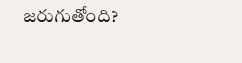జరుగుతోంది?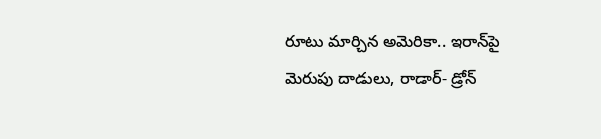రూటు మార్చిన అమెరికా.. ఇరాన్‌పై మెరుపు దాడులు, రాడార్- డ్రోన్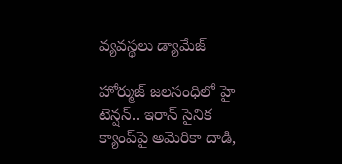వ్యవస్థలు డ్యామేజ్

హోర్ముజ్ జలసంధిలో హై టెన్షన్.. ఇరాన్ సైనిక క్యాంప్‌పై అమెరికా దాడి,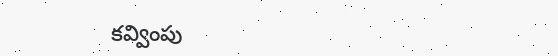కవ్వింపు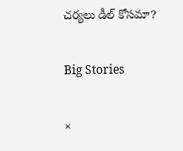చర్యలు డీల్ కోసమా?

Big Stories

×